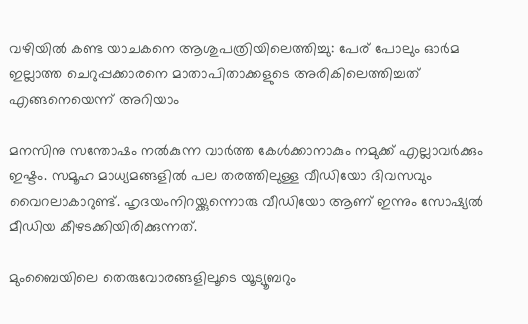വഴിയിൽ കണ്ട യാചകനെ ആശുപത്രിയിലെത്തിച്ചു: പേര് പോലും ഓർമ ഇല്ലാത്ത ചെറുപ്പക്കാരനെ മാതാപിതാക്കളുടെ അരികിലെത്തിച്ചത് എങ്ങനെയെന്ന് അറിയാം

മനസിനു സന്തോഷം നൽകുന്ന വാർത്ത കേൾക്കാനാകും നമുക്ക് എല്ലാവർക്കും ഇഷ്ടം. സമൂഹ മാധ്യമങ്ങളിൽ പല തരത്തിലുള്ള വീഡിയോ ദിവസവും വൈറലാകാറുണ്ട്. ഹൃദയംനിറയ്ക്കുന്നൊരു വീഡിയോ ആണ് ഇന്നും സോഷ്യൽ മീഡിയ കീഴടക്കിയിരിക്കുന്നത്.

മുംബൈയിലെ തെരുവോരങ്ങളിലൂടെ യൂട്യൂബറും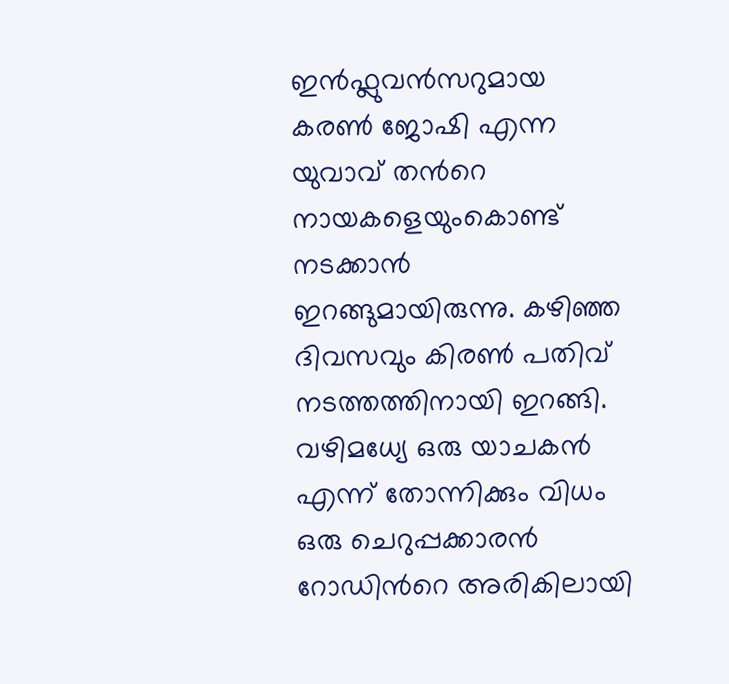ഇൻഫ്ലുവൻസറുമായ കരൺ ജോഷി എന്ന യുവാവ് തന്‍റെ നായകളെയുംകൊണ്ട് നടക്കാൻ ഇറങ്ങുമായിരുന്നു. കഴിഞ്ഞ ദിവസവും കിരൺ പതിവ് നടത്തത്തിനായി ഇറങ്ങി. വഴിമധ്യേ ഒരു യാചകൻ എന്ന് തോന്നിക്കും വിധം ഒരു ചെറുപ്പക്കാരൻ റോഡിന്‍റെ അരികിലായി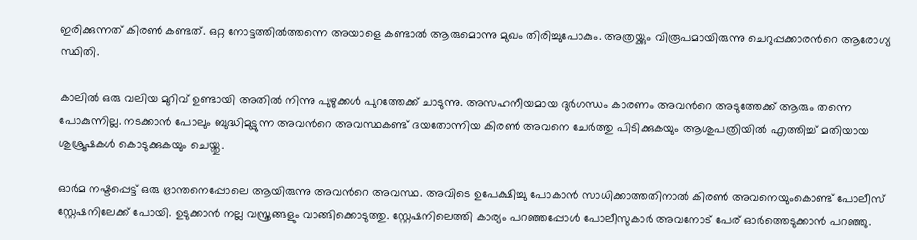ഇരിക്കുന്നത് കിരൺ കണ്ടത്. ഒറ്റ നോട്ടത്തിൽത്തന്നെ അയാളെ കണ്ടാൽ ആരുമൊന്നു മുഖം തിരിച്ചുപോകും. അത്രയ്ക്കും വിരൂപമായിരുന്നു ചെറുപ്പക്കാരന്‍റെ ആരോഗ്യ സ്ഥിതി.

കാലിൽ ഒരു വലിയ മുറിവ് ഉണ്ടായി അതിൽ നിന്നു പുഴുക്കൾ പുറത്തേക്ക് ചാടുന്നു. അസഹനീയമായ ദുർഗന്ധം കാരണം അവന്‍റെ അടുത്തേക്ക് ആരും തന്നെ പോകുന്നില്ല. നടക്കാൻ പോലും ബുദ്ധിമുട്ടുന്ന അവന്‍റെ അവസ്ഥകണ്ട് ദയതോന്നിയ കിരൺ അവനെ ചേർത്തു പിടിക്കുകയും ആശുപത്രിയിൽ എത്തിച്ച് മതിയായ ശുശ്രൂഷകൾ കൊടുക്കുകയും ചെയ്തു.

ഓർമ നഷ്ടപ്പെട്ട് ഒരു ഭ്രാന്തനെപ്പോലെ ആയിരുന്നു അവന്‍റെ അവസ്ഥ. അവിടെ ഉപേക്ഷിച്ചു പോകാൻ സാധിക്കാത്തതിനാൽ കിരൺ അവനെയുംകൊണ്ട് പോലീസ് സ്റ്റേഷനിലേക്ക് പോയി. ഉടുക്കാൻ നല്ല വസ്ത്രങ്ങളും വാങ്ങിക്കൊടുത്തു. സ്റ്റേഷനിലെത്തി കാര്യം പറഞ്ഞപ്പോൾ പോലീസുകാർ അവനോട് പേര് ഓർത്തെടുക്കാൻ പറഞ്ഞു.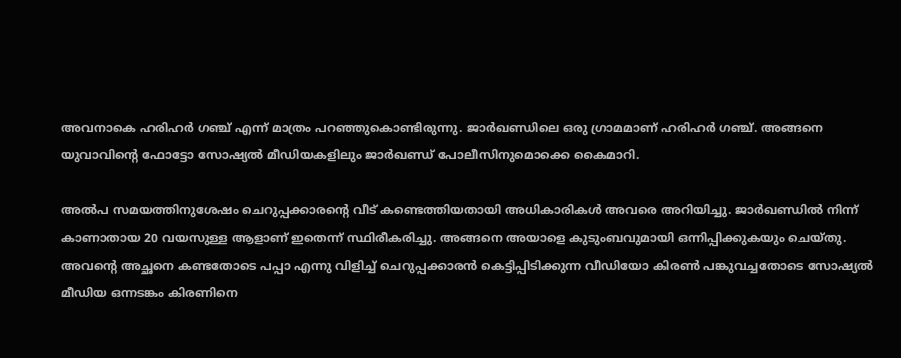അവനാകെ ഹരിഹർ ഗഞ്ച് എന്ന് മാത്രം പറഞ്ഞുകൊണ്ടിരുന്നു. ജാർഖണ്ഡിലെ ഒരു ഗ്രാമമാണ് ഹരിഹർ ഗഞ്ച്. അങ്ങനെ യുവാവിന്‍റെ ഫോട്ടോ സോഷ്യൽ മീഡിയകളിലും ജാർഖണ്ഡ് പോലീസിനുമൊക്കെ കൈമാറി.

അൽപ സമയത്തിനുശേഷം ചെറുപ്പക്കാരന്‍റെ വീട് കണ്ടെത്തിയതായി അധികാരികൾ അവരെ അറിയിച്ചു. ജാർഖണ്ഡിൽ നിന്ന് കാണാതായ 20 വയസുള്ള ആളാണ് ഇതെന്ന് സ്ഥിരീകരിച്ചു. അങ്ങനെ അയാളെ കുടുംബവുമായി ഒന്നിപ്പിക്കുകയും ചെയ്തു. അവന്‍റെ അച്ഛനെ കണ്ടതോടെ പപ്പാ എന്നു വിളിച്ച് ചെറുപ്പക്കാരൻ കെട്ടിപ്പിടിക്കുന്ന വീഡിയോ കിരൺ പങ്കുവച്ചതോടെ സോഷ്യൽ മീഡിയ ഒന്നടങ്കം കിരണിനെ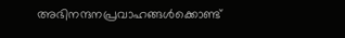അഭിനന്ദനപ്രവാഹങ്ങൾക്കൊണ്ട്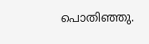പൊതിഞ്ഞു.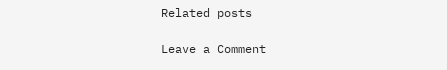Related posts

Leave a Comment